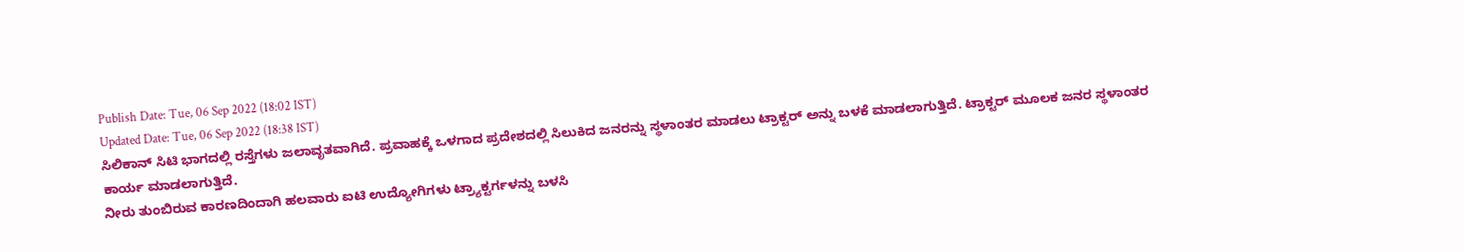Publish Date: Tue, 06 Sep 2022 (18:02 IST)
Updated Date: Tue, 06 Sep 2022 (18:38 IST)
ಸಿಲಿಕಾನ್ ಸಿಟಿ ಭಾಗದಲ್ಲಿ ರಸ್ತೆಗಳು ಜಲಾವೃತವಾಗಿದೆ. ಪ್ರವಾಹಕ್ಕೆ ಒಳಗಾದ ಪ್ರದೇಶದಲ್ಲಿ ಸಿಲುಕಿದ ಜನರನ್ನು ಸ್ಥಳಾಂತರ ಮಾಡಲು ಟ್ರಾಕ್ಟರ್ ಅನ್ನು ಬಳಕೆ ಮಾಡಲಾಗುತ್ತಿದೆ. ಟ್ರಾಕ್ಟರ್ ಮೂಲಕ ಜನರ ಸ್ಥಳಾಂತರ ಕಾರ್ಯ ಮಾಡಲಾಗುತ್ತಿದೆ.
ನೀರು ತುಂಬಿರುವ ಕಾರಣದಿಂದಾಗಿ ಹಲವಾರು ಐಟಿ ಉದ್ಯೋಗಿಗಳು ಟ್ರ್ಯಾಕ್ಟರ್ಗಳನ್ನು ಬಳಸಿ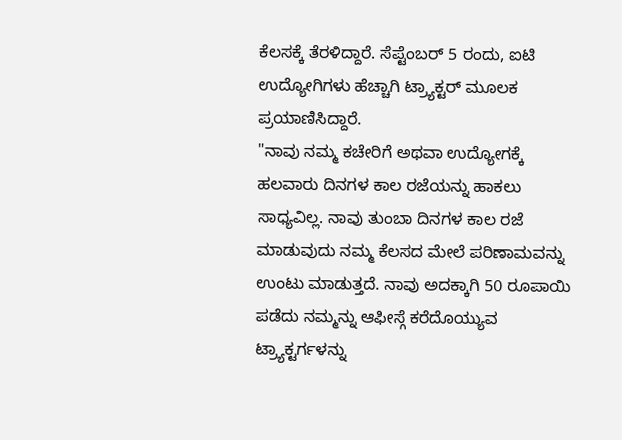ಕೆಲಸಕ್ಕೆ ತೆರಳಿದ್ದಾರೆ. ಸೆಪ್ಟೆಂಬರ್ 5 ರಂದು, ಐಟಿ ಉದ್ಯೋಗಿಗಳು ಹೆಚ್ಚಾಗಿ ಟ್ರ್ಯಾಕ್ಟರ್ ಮೂಲಕ ಪ್ರಯಾಣಿಸಿದ್ದಾರೆ.
"ನಾವು ನಮ್ಮ ಕಚೇರಿಗೆ ಅಥವಾ ಉದ್ಯೋಗಕ್ಕೆ ಹಲವಾರು ದಿನಗಳ ಕಾಲ ರಜೆಯನ್ನು ಹಾಕಲು ಸಾಧ್ಯವಿಲ್ಲ. ನಾವು ತುಂಬಾ ದಿನಗಳ ಕಾಲ ರಜೆ ಮಾಡುವುದು ನಮ್ಮ ಕೆಲಸದ ಮೇಲೆ ಪರಿಣಾಮವನ್ನು ಉಂಟು ಮಾಡುತ್ತದೆ. ನಾವು ಅದಕ್ಕಾಗಿ 50 ರೂಪಾಯಿ ಪಡೆದು ನಮ್ಮನ್ನು ಆಫೀಸ್ಗೆ ಕರೆದೊಯ್ಯುವ ಟ್ರ್ಯಾಕ್ಟರ್ಗಳನ್ನು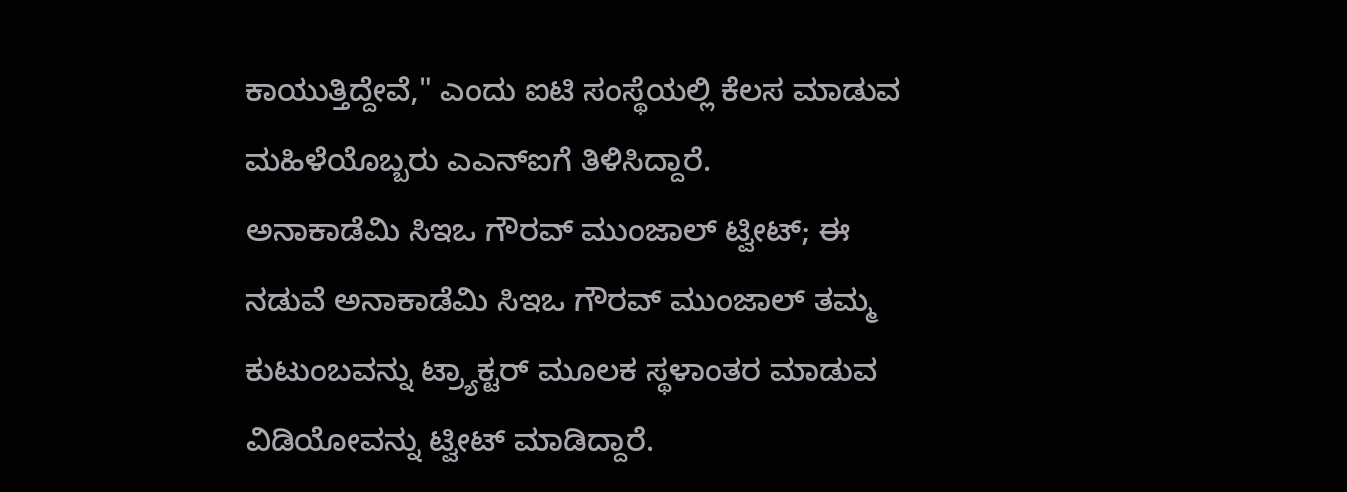ಕಾಯುತ್ತಿದ್ದೇವೆ," ಎಂದು ಐಟಿ ಸಂಸ್ಥೆಯಲ್ಲಿ ಕೆಲಸ ಮಾಡುವ ಮಹಿಳೆಯೊಬ್ಬರು ಎಎನ್ಐಗೆ ತಿಳಿಸಿದ್ದಾರೆ.
ಅನಾಕಾಡೆಮಿ ಸಿಇಒ ಗೌರವ್ ಮುಂಜಾಲ್ ಟ್ವೀಟ್; ಈ ನಡುವೆ ಅನಾಕಾಡೆಮಿ ಸಿಇಒ ಗೌರವ್ ಮುಂಜಾಲ್ ತಮ್ಮ ಕುಟುಂಬವನ್ನು ಟ್ರ್ಯಾಕ್ಟರ್ ಮೂಲಕ ಸ್ಥಳಾಂತರ ಮಾಡುವ ವಿಡಿಯೋವನ್ನು ಟ್ವೀಟ್ ಮಾಡಿದ್ದಾರೆ.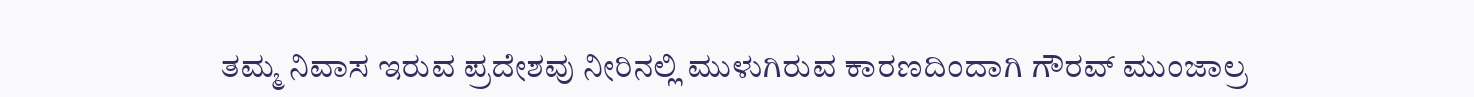ತಮ್ಮ ನಿವಾಸ ಇರುವ ಪ್ರದೇಶವು ನೀರಿನಲ್ಲಿ ಮುಳುಗಿರುವ ಕಾರಣದಿಂದಾಗಿ ಗೌರವ್ ಮುಂಜಾಲ್ರ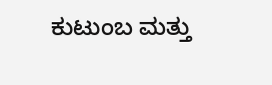ಕುಟುಂಬ ಮತ್ತು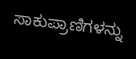ಸಾಕುಪ್ರಾಣಿಗಳನ್ನು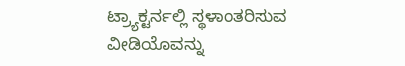ಟ್ರ್ಯಾಕ್ಟರ್ನಲ್ಲಿ ಸ್ಥಳಾಂತರಿಸುವ ವೀಡಿಯೊವನ್ನು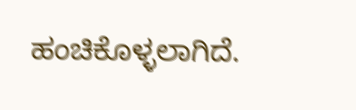ಹಂಚಿಕೊಳ್ಳಲಾಗಿದೆ.